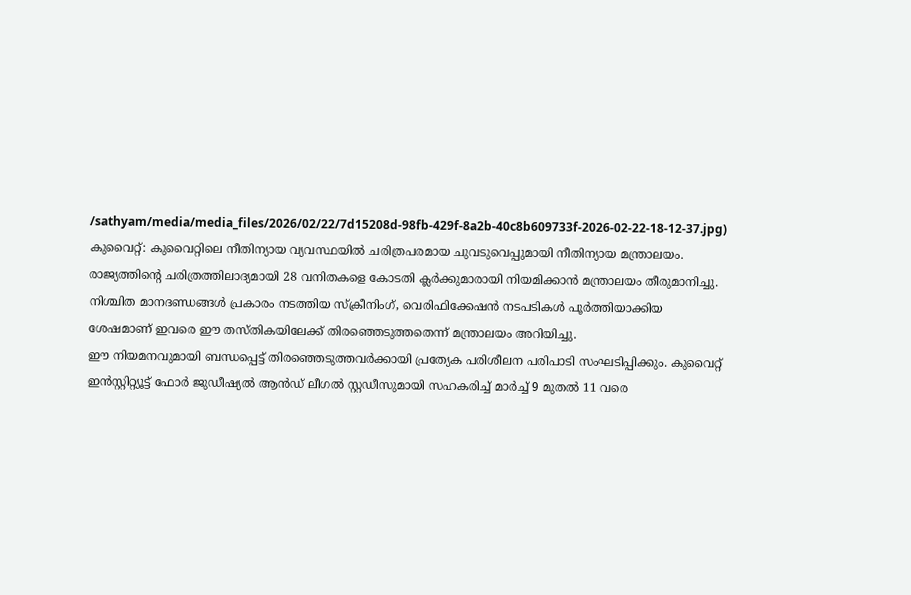/sathyam/media/media_files/2026/02/22/7d15208d-98fb-429f-8a2b-40c8b609733f-2026-02-22-18-12-37.jpg)
കുവൈറ്റ്: കുവൈറ്റിലെ നീതിന്യായ വ്യവസ്ഥയിൽ ചരിത്രപരമായ ചുവടുവെപ്പുമായി നീതിന്യായ മന്ത്രാലയം. രാജ്യത്തിന്റെ ചരിത്രത്തിലാദ്യമായി 28 വനിതകളെ കോടതി ക്ലർക്കുമാരായി നിയമിക്കാൻ മന്ത്രാലയം തീരുമാനിച്ചു.
നിശ്ചിത മാനദണ്ഡങ്ങൾ പ്രകാരം നടത്തിയ സ്ക്രീനിംഗ്, വെരിഫിക്കേഷൻ നടപടികൾ പൂർത്തിയാക്കിയ ശേഷമാണ് ഇവരെ ഈ തസ്തികയിലേക്ക് തിരഞ്ഞെടുത്തതെന്ന് മന്ത്രാലയം അറിയിച്ചു.
ഈ നിയമനവുമായി ബന്ധപ്പെട്ട് തിരഞ്ഞെടുത്തവർക്കായി പ്രത്യേക പരിശീലന പരിപാടി സംഘടിപ്പിക്കും. കുവൈറ്റ് ഇൻസ്റ്റിറ്റ്യൂട്ട് ഫോർ ജുഡീഷ്യൽ ആൻഡ് ലീഗൽ സ്റ്റഡീസുമായി സഹകരിച്ച് മാർച്ച് 9 മുതൽ 11 വരെ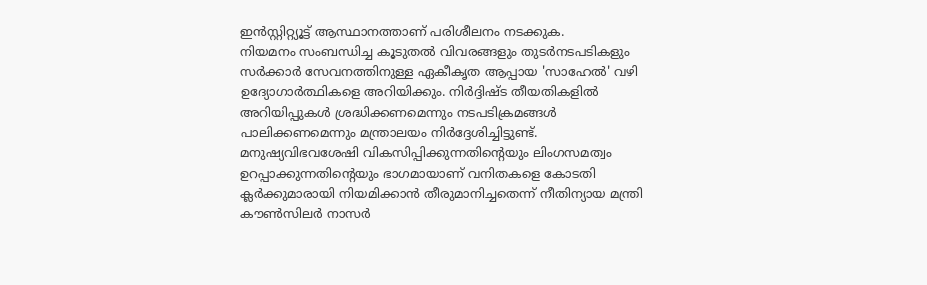ഇൻസ്റ്റിറ്റ്യൂട്ട് ആസ്ഥാനത്താണ് പരിശീലനം നടക്കുക.
നിയമനം സംബന്ധിച്ച കൂടുതൽ വിവരങ്ങളും തുടർനടപടികളും സർക്കാർ സേവനത്തിനുള്ള ഏകീകൃത ആപ്പായ 'സാഹേൽ' വഴി ഉദ്യോഗാർത്ഥികളെ അറിയിക്കും. നിർദ്ദിഷ്ട തീയതികളിൽ അറിയിപ്പുകൾ ശ്രദ്ധിക്കണമെന്നും നടപടിക്രമങ്ങൾ പാലിക്കണമെന്നും മന്ത്രാലയം നിർദ്ദേശിച്ചിട്ടുണ്ട്.
മനുഷ്യവിഭവശേഷി വികസിപ്പിക്കുന്നതിന്റെയും ലിംഗസമത്വം ഉറപ്പാക്കുന്നതിന്റെയും ഭാഗമായാണ് വനിതകളെ കോടതി ക്ലർക്കുമാരായി നിയമിക്കാൻ തീരുമാനിച്ചതെന്ന് നീതിന്യായ മന്ത്രി കൗൺസിലർ നാസർ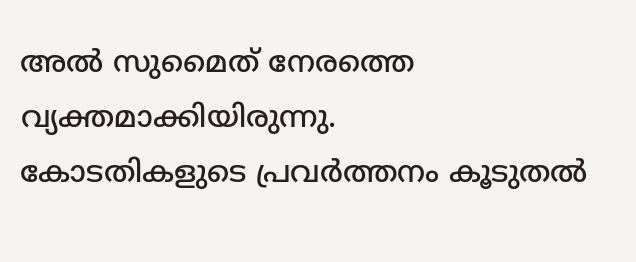അൽ സുമൈത് നേരത്തെ വ്യക്തമാക്കിയിരുന്നു.
കോടതികളുടെ പ്രവർത്തനം കൂടുതൽ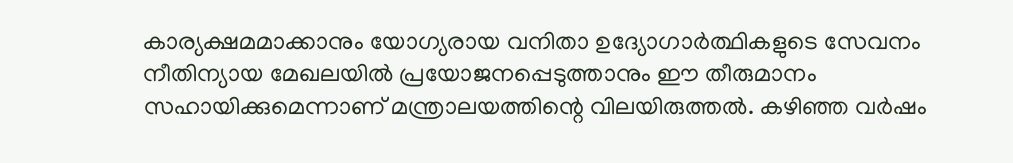കാര്യക്ഷമമാക്കാനും യോഗ്യരായ വനിതാ ഉദ്യോഗാർത്ഥികളുടെ സേവനം നീതിന്യായ മേഖലയിൽ പ്രയോജനപ്പെടുത്താനും ഈ തീരുമാനം സഹായിക്കുമെന്നാണ് മന്ത്രാലയത്തിന്റെ വിലയിരുത്തൽ. കഴിഞ്ഞ വർഷം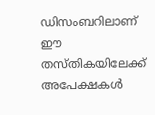ഡിസംബറിലാണ് ഈ തസ്തികയിലേക്ക് അപേക്ഷകൾ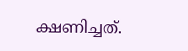ക്ഷണിച്ചത്.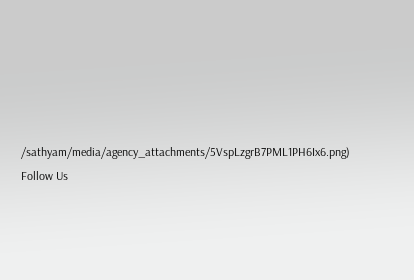/sathyam/media/agency_attachments/5VspLzgrB7PML1PH6Ix6.png)
Follow Us